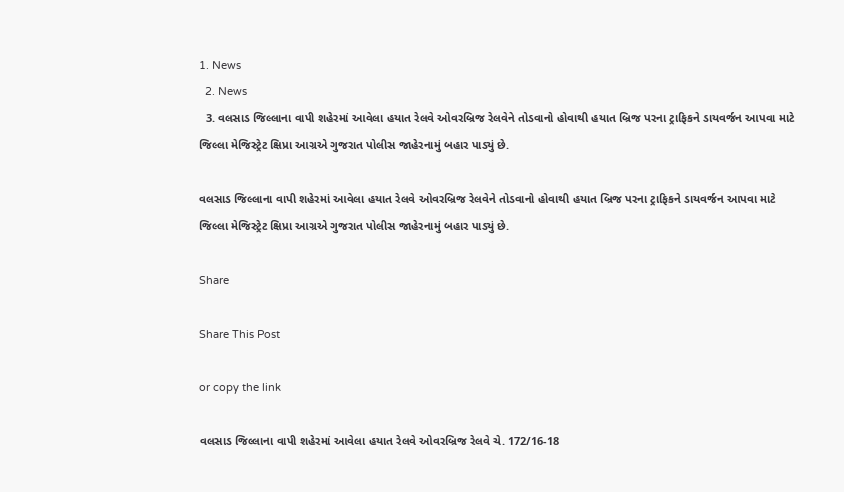1. News
  2. News
  3. વલસાડ જિલ્લાના વાપી શહેરમાં આવેલા હયાત રેલવે ઓવરબ્રિજ રેલવેને તોડવાનો હોવાથી હયાત બ્રિજ પરના ટ્રાફિકને ડાયવર્જન આપવા માટે જિલ્લા મેજિસ્ટ્રેટ ક્ષિપ્રા આગ્રએ ગુજરાત પોલીસ જાહેરનામું બહાર પાડ્યું છે.

વલસાડ જિલ્લાના વાપી શહેરમાં આવેલા હયાત રેલવે ઓવરબ્રિજ રેલવેને તોડવાનો હોવાથી હયાત બ્રિજ પરના ટ્રાફિકને ડાયવર્જન આપવા માટે જિલ્લા મેજિસ્ટ્રેટ ક્ષિપ્રા આગ્રએ ગુજરાત પોલીસ જાહેરનામું બહાર પાડ્યું છે.

Share

Share This Post

or copy the link

વલસાડ જિલ્લાના વાપી શહેરમાં આવેલા હયાત રેલવે ઓવરબ્રિજ રેલવે ચે. 172/16-18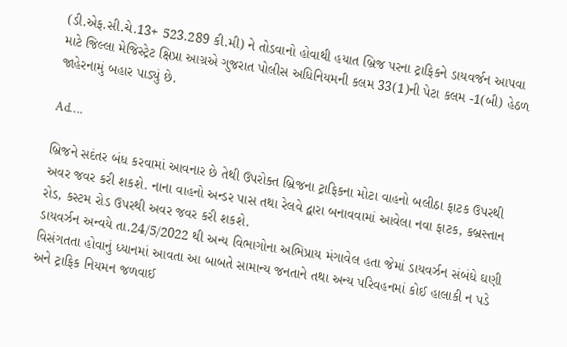(ડી.એફ.સી.ચે.13+ 523.289 કી.મી) ને તોડવાનો હોવાથી હયાત બ્રિજ પરના ટ્રાફિકને ડાયવર્જન આપવા માટે જિલ્લા મેજિસ્ટ્રેટ ક્ષિપ્રા આગ્રએ ગુજરાત પોલીસ અધિનિયમની કલમ 33(1)ની પેટા કલમ -1(બી) હેઠળ જાહેરનામું બહાર પાડ્યું છે.

Ad….

બ્રિજને સદંતર બંધ કરવામાં આવનાર છે તેથી ઉપરોક્ત બ્રિજના ટ્રાફિકના મોટા વાહનો બલીઠા ફાટક ઉપરથી અવર જવર કરી શકશે. નાના વાહનો અન્ડર પાસ તથા રેલવે દ્વારા બનાવવામાં આવેલા નવા ફાટક, કબ્રસ્તાન રોડ, કસ્ટમ રોડ ઉપરથી અવર જવર કરી શકશે.
ડાયવર્ઝન અન્વયે તા.24/5/2022 થી અન્ય વિભાગોના અભિપ્રાય મંગાવેલ હતા જેમાં ડાયવર્ઝન સંબંધે ઘણી વિસંગતતા હોવાનું ધ્યાનમાં આવતા આ બાબતે સામાન્ય જનતાને તથા અન્ય પરિવહનમાં કોઈ હાલાકી ન પડે અને ટ્રાફિક નિયમન જળવાઈ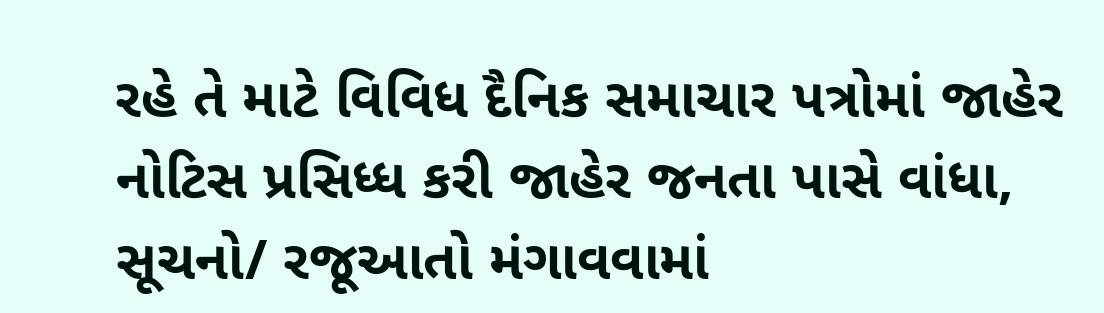રહે તે માટે વિવિધ દૈનિક સમાચાર પત્રોમાં જાહેર નોટિસ પ્રસિધ્ધ કરી જાહેર જનતા પાસે વાંધા, સૂચનો/ રજૂઆતો મંગાવવામાં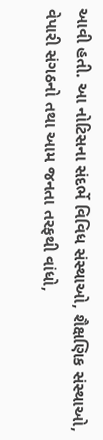આવી હતી. આ નોટિસના સંદર્ભે વિવિધ સંસ્થાઓ, શૈક્ષણિક સંસ્થાઓ, વેપારી સંગઠનો તથા આમ જનતા તરફથી વાંધો,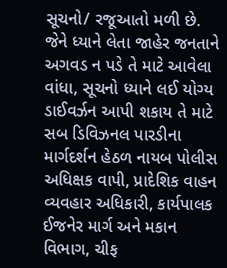સૂચનો/ રજૂઆતો મળી છે. જેને ધ્યાને લેતા જાહેર જનતાને અગવડ ન પડે તે માટે આવેલા વાંધા, સૂચનો ધ્યાને લઈ યોગ્ય ડાઈવર્ઝન આપી શકાય તે માટે સબ ડિવિઝનલ પારડીના માર્ગદર્શન હેઠળ નાયબ પોલીસ અધિક્ષક વાપી, પ્રાદેશિક વાહન વ્યવહાર અધિકારી, કાર્યપાલક ઈજનેર માર્ગ અને મકાન વિભાગ, ચીફ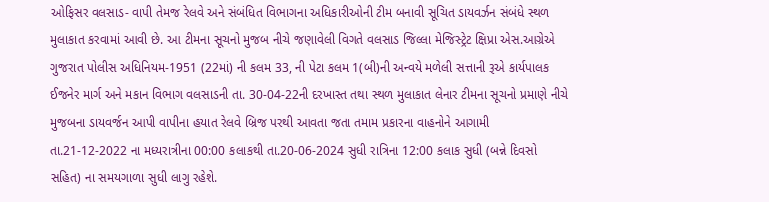ઓફિસર વલસાડ- વાપી તેમજ રેલવે અને સંબંધિત વિભાગના અધિકારીઓની ટીમ બનાવી સૂચિત ડાયવર્ઝન સંબંધે સ્થળ મુલાકાત કરવામાં આવી છે. આ ટીમના સૂચનો મુજબ નીચે જણાવેલી વિગતે વલસાડ જિલ્લા મેજિસ્ટ્રેટ ક્ષિપ્રા એસ.આગ્રેએ ગુજરાત પોલીસ અધિનિયમ-1951 (22માં) ની કલમ 33, ની પેટા કલમ 1(બી)ની અન્વયે મળેલી સત્તાની રૂએ કાર્યપાલક ઈજનેર માર્ગ અને મકાન વિભાગ વલસાડની તા. 30-04-22ની દરખાસ્ત તથા સ્થળ મુલાકાત લેનાર ટીમના સૂચનો પ્રમાણે નીચે મુજબના ડાયવર્જન આપી વાપીના હયાત રેલવે બ્રિજ પરથી આવતા જતા તમામ પ્રકારના વાહનોને આગામી તા.21-12-2022 ના મધ્યરાત્રીના 00:00 કલાકથી તા.20-06-2024 સુધી રાત્રિના 12:00 કલાક સુધી (બન્ને દિવસો સહિત) ના સમયગાળા સુધી લાગુ રહેશે.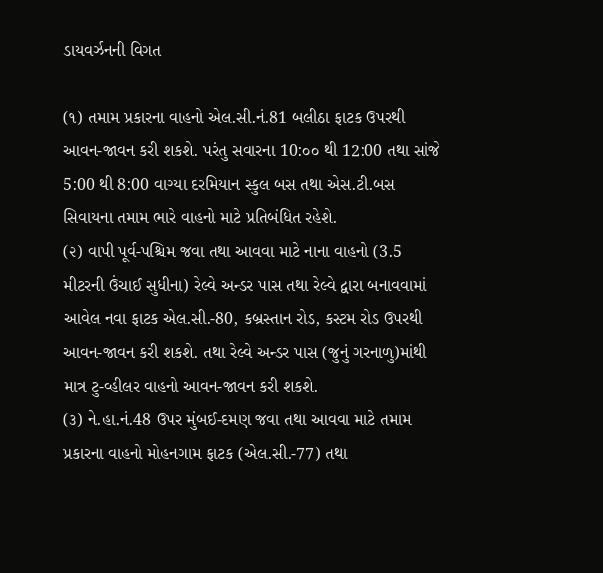ડાયવર્ઝનની વિગત

(૧) તમામ પ્રકારના વાહનો એલ.સી.નં.81 બલીઠા ફાટક ઉપરથી આવન-જાવન કરી શકશે. પરંતુ સવારના 10:૦૦ થી 12:00 તથા સાંજે 5:00 થી 8:00 વાગ્યા દરમિયાન સ્કુલ બસ તથા એસ.ટી.બસ સિવાયના તમામ ભારે વાહનો માટે પ્રતિબંધિત રહેશે.
(૨) વાપી પૂર્વ-પશ્ચિમ જવા તથા આવવા માટે નાના વાહનો (3.5 મીટરની ઉંચાઈ સુધીના) રેલ્વે અન્ડર પાસ તથા રેલ્વે દ્વારા બનાવવામાં આવેલ નવા ફાટક એલ.સી.-80, કબ્રસ્તાન રોડ, કસ્ટમ રોડ ઉપરથી આવન-જાવન કરી શકશે. તથા રેલ્વે અન્ડર પાસ (જુનું ગરનાળુ)માંથી માત્ર ટુ-વ્હીલર વાહનો આવન-જાવન કરી શકશે.
(૩) ને.હા.નં.48 ઉપર મુંબઈ-દમણ જવા તથા આવવા માટે તમામ પ્રકારના વાહનો મોહનગામ ફાટક (એલ.સી.-77) તથા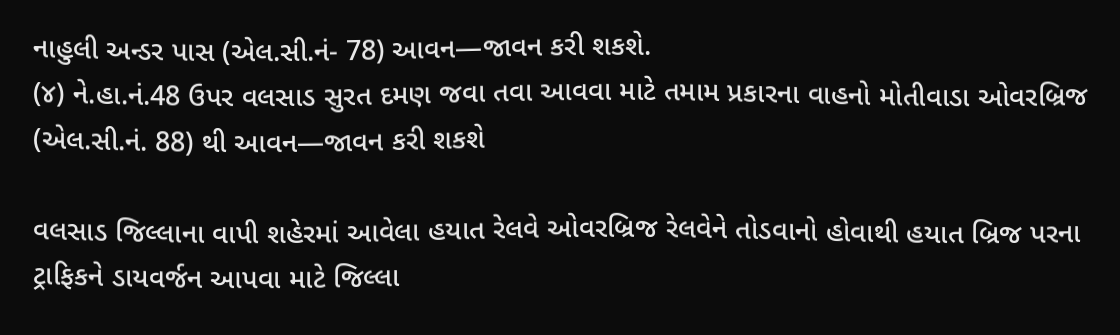નાહુલી અન્ડર પાસ (એલ.સી.નં- 78) આવન—જાવન કરી શકશે.
(૪) ને.હા.નં.48 ઉપર વલસાડ સુરત દમણ જવા તવા આવવા માટે તમામ પ્રકારના વાહનો મોતીવાડા ઓવરબ્રિજ (એલ.સી.નં. 88) થી આવન—જાવન કરી શકશે

વલસાડ જિલ્લાના વાપી શહેરમાં આવેલા હયાત રેલવે ઓવરબ્રિજ રેલવેને તોડવાનો હોવાથી હયાત બ્રિજ પરના ટ્રાફિકને ડાયવર્જન આપવા માટે જિલ્લા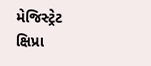મેજિસ્ટ્રેટ ક્ષિપ્રા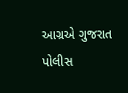આગ્રએ ગુજરાત પોલીસ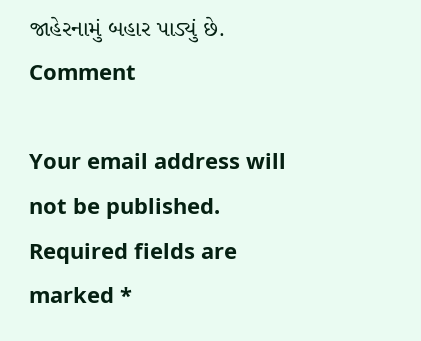જાહેરનામું બહાર પાડ્યું છે.
Comment

Your email address will not be published. Required fields are marked *